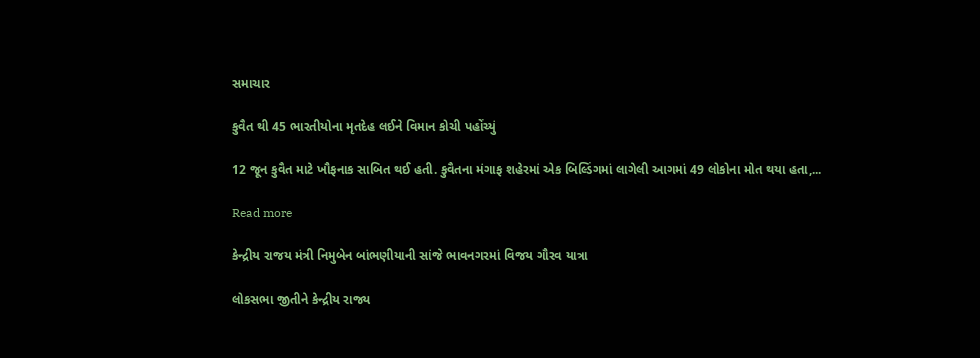સમાચાર

કુવૈત થી 45 ભારતીયોના મૃતદેહ લઈને વિમાન કોચી પહોંચ્યું

12 જૂન કુવૈત માટે ખૌફનાક સાબિત થઈ હતી. કુવૈતના મંગાફ શહેરમાં એક બિલ્ડિંગમાં લાગેલી આગમાં 49 લોકોના મોત થયા હતા,...

Read more

કેન્દ્રીય રાજય મંત્રી નિમુબેન બાંભણીયાની સાંજે ભાવનગરમાં વિજય ગૌરવ યાત્રા

લોકસભા જીતીને કેન્દ્રીય રાજ્ય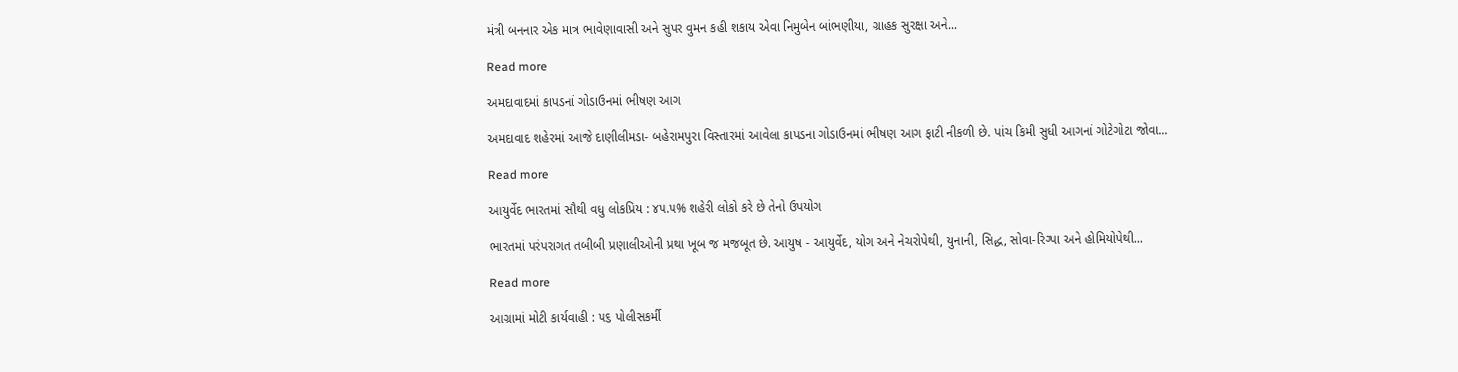મંત્રી બનનાર એક માત્ર ભાવેણાવાસી અને સુપર વુમન કહી શકાય એવા નિમુબેન બાંભણીયા, ગ્રાહક સુરક્ષા અને...

Read more

અમદાવાદમાં કાપડનાં ગોડાઉનમાં ભીષણ આગ

અમદાવાદ શહેરમાં આજે દાણીલીમડા- બહેરામપુરા વિસ્તારમાં આવેલા કાપડના ગોડાઉનમાં ભીષણ આગ ફાટી નીકળી છે. પાંચ કિમી સુધી આગનાં ગોટેગોટા જોવા...

Read more

આયુર્વેદ ભારતમાં સૌથી વધુ લોકપ્રિય : ૪૫.૫% શહેરી લોકો કરે છે તેનો ઉપયોગ

ભારતમાં પરંપરાગત તબીબી પ્રણાલીઓની પ્રથા ખૂબ જ મજબૂત છે. આયુષ - આયુર્વેદ, યોગ અને નેચરોપેથી, યુનાની, સિદ્ધ, સોવા-રિગ્‍પા અને હોમિયોપેથી...

Read more

આગ્રામાં મોટી કાર્યવાહી : ૫૬ પોલીસકર્મી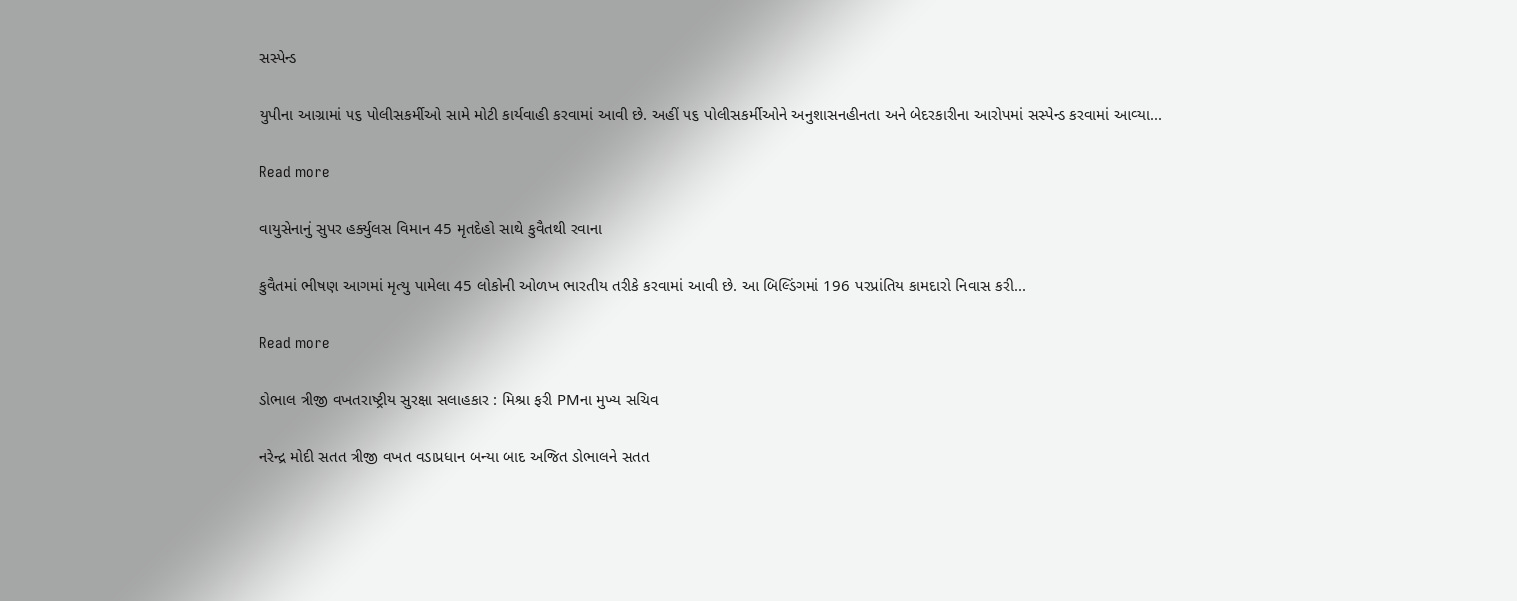સસ્‍પેન્‍ડ

યુપીના આગ્રામાં ૫૬ પોલીસકર્મીઓ સામે મોટી કાર્યવાહી કરવામાં આવી છે. અહીં ૫૬ પોલીસકર્મીઓને અનુશાસનહીનતા અને બેદરકારીના આરોપમાં સસ્‍પેન્‍ડ કરવામાં આવ્‍યા...

Read more

વાયુસેનાનું સુપર હર્ક્યુલસ વિમાન 45 મૃતદેહો સાથે કુવૈતથી રવાના

કુવૈતમાં ભીષણ આગમાં મૃત્યુ પામેલા 45 લોકોની ઓળખ ભારતીય તરીકે કરવામાં આવી છે. આ બિલ્ડિંગમાં 196 પરપ્રાંતિય કામદારો નિવાસ કરી...

Read more

ડોભાલ ત્રીજી વખતરાષ્ટ્રીય સુરક્ષા સલાહકાર : મિશ્રા ફરી PMના મુખ્ય સચિવ

નરેન્દ્ર મોદી સતત ત્રીજી વખત વડાપ્રધાન બન્યા બાદ અજિત ડોભાલને સતત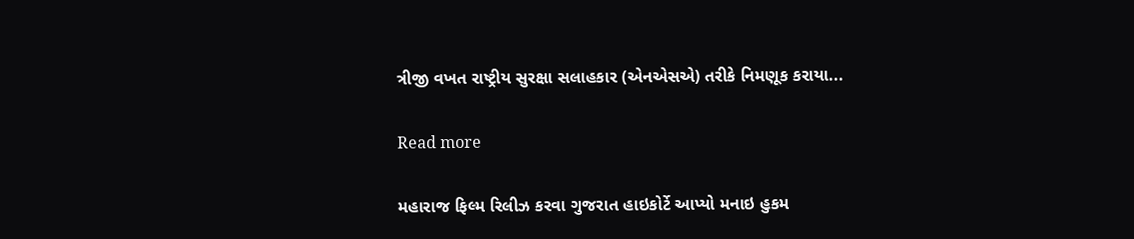ત્રીજી વખત રાષ્ટ્રીય સુરક્ષા સલાહકાર (એનએસએ) તરીકે નિમણૂક કરાયા...

Read more

મહારાજ ફિલ્મ રિલીઝ કરવા ગુજરાત હાઇકોર્ટે આપ્યો મનાઇ હુકમ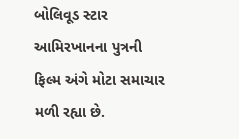બોલિવૂડ સ્ટાર આમિરખાનના પુત્રની ફિલ્મ અંગે મોટા સમાચાર મળી રહ્યા છે.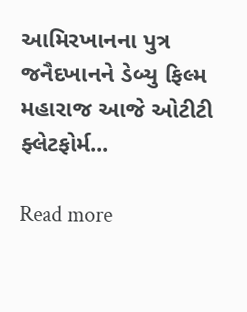આમિરખાનના પુત્ર જનૈદખાનને ડેબ્યુ ફિલ્મ મહારાજ આજે ઓટીટી ફ્લેટફોર્મ...

Read more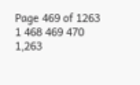Page 469 of 1263 1 468 469 470 1,263